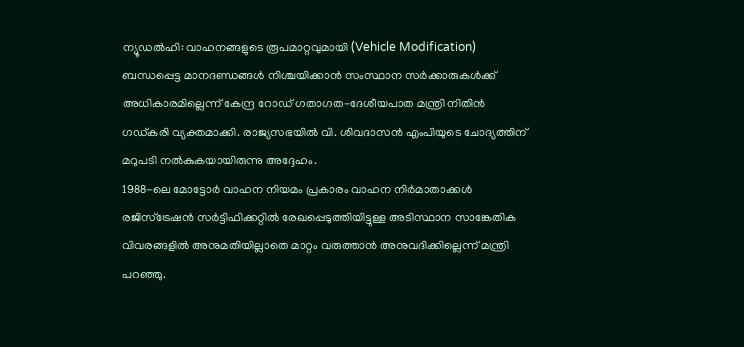ന്യൂഡൽഹി: വാഹനങ്ങളുടെ രൂപമാറ്റവുമായി (Vehicle Modification) ബന്ധപ്പെട്ട മാനദണ്ഡങ്ങൾ നിശ്ചയിക്കാൻ സംസ്ഥാന സർക്കാരുകൾക്ക് അധികാരമില്ലെന്ന് കേന്ദ്ര റോഡ് ഗതാഗത-ദേശീയപാത മന്ത്രി നിതിൻ ഗഡ്കരി വ്യക്തമാക്കി. രാജ്യസഭയിൽ വി. ശിവദാസൻ എംപിയുടെ ചോദ്യത്തിന് മറുപടി നൽകുകയായിരുന്നു അദ്ദേഹം.
1988-ലെ മോട്ടോർ വാഹന നിയമം പ്രകാരം വാഹന നിർമാതാക്കൾ രജിസ്ട്രേഷൻ സർട്ടിഫിക്കറ്റിൽ രേഖപ്പെടുത്തിയിട്ടുള്ള അടിസ്ഥാന സാങ്കേതിക വിവരങ്ങളിൽ അനുമതിയില്ലാതെ മാറ്റം വരുത്താൻ അനുവദിക്കില്ലെന്ന് മന്ത്രി പറഞ്ഞു.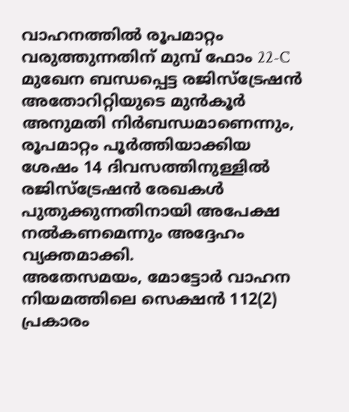വാഹനത്തിൽ രൂപമാറ്റം വരുത്തുന്നതിന് മുമ്പ് ഫോം 22-C മുഖേന ബന്ധപ്പെട്ട രജിസ്ട്രേഷൻ അതോറിറ്റിയുടെ മുൻകൂർ അനുമതി നിർബന്ധമാണെന്നും, രൂപമാറ്റം പൂർത്തിയാക്കിയ ശേഷം 14 ദിവസത്തിനുള്ളിൽ രജിസ്ട്രേഷൻ രേഖകൾ പുതുക്കുന്നതിനായി അപേക്ഷ നൽകണമെന്നും അദ്ദേഹം വ്യക്തമാക്കി.
അതേസമയം, മോട്ടോർ വാഹന നിയമത്തിലെ സെക്ഷൻ 112(2) പ്രകാരം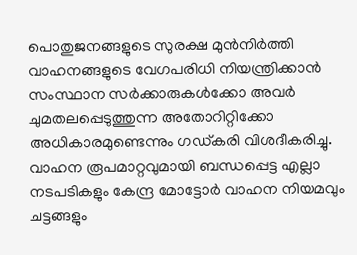പൊതുജനങ്ങളുടെ സുരക്ഷ മുൻനിർത്തി വാഹനങ്ങളുടെ വേഗപരിധി നിയന്ത്രിക്കാൻ സംസ്ഥാന സർക്കാരുകൾക്കോ അവർ ചുമതലപ്പെടുത്തുന്ന അതോറിറ്റിക്കോ അധികാരമുണ്ടെന്നും ഗഡ്കരി വിശദീകരിച്ചു.
വാഹന രൂപമാറ്റവുമായി ബന്ധപ്പെട്ട എല്ലാ നടപടികളും കേന്ദ്ര മോട്ടോർ വാഹന നിയമവും ചട്ടങ്ങളും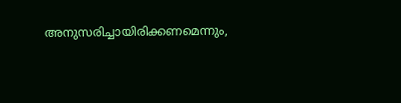അനുസരിച്ചായിരിക്കണമെന്നും,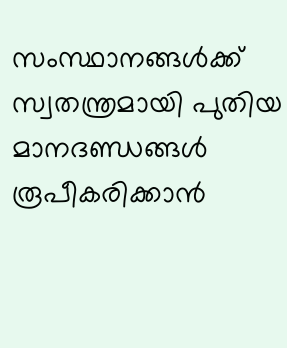സംസ്ഥാനങ്ങൾക്ക് സ്വതന്ത്രമായി പുതിയ മാനദണ്ഡങ്ങൾ രൂപീകരിക്കാൻ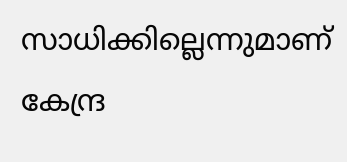സാധിക്കില്ലെന്നുമാണ് കേന്ദ്ര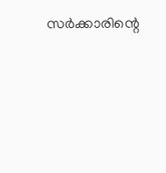സർക്കാരിന്റെ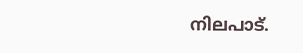നിലപാട്.